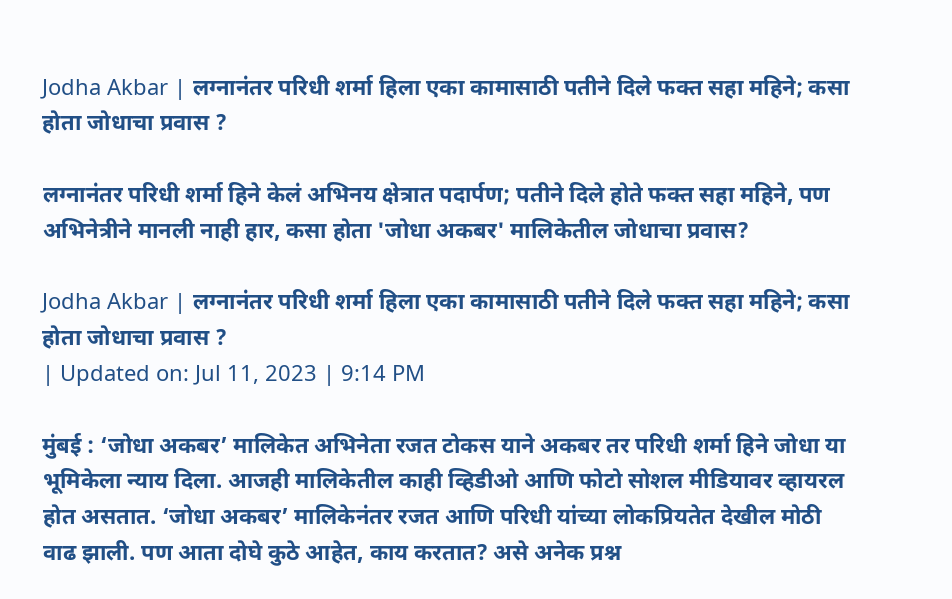Jodha Akbar | लग्नानंतर परिधी शर्मा हिला एका कामासाठी पतीने दिले फक्त सहा महिने; कसा होता जोधाचा प्रवास ?

लग्नानंतर परिधी शर्मा हिने केलं अभिनय क्षेत्रात पदार्पण; पतीने दिले होते फक्त सहा महिने, पण अभिनेत्रीने मानली नाही हार, कसा होता 'जोधा अकबर' मालिकेतील जोधाचा प्रवास?

Jodha Akbar | लग्नानंतर परिधी शर्मा हिला एका कामासाठी पतीने दिले फक्त सहा महिने; कसा होता जोधाचा प्रवास ?
| Updated on: Jul 11, 2023 | 9:14 PM

मुंबई : ‘जोधा अकबर’ मालिकेत अभिनेता रजत टोकस याने अकबर तर परिधी शर्मा हिने जोधा या भूमिकेला न्याय दिला. आजही मालिकेतील काही व्हिडीओ आणि फोटो सोशल मीडियावर व्हायरल होत असतात. ‘जोधा अकबर’ मालिकेनंतर रजत आणि परिधी यांच्या लोकप्रियतेत देखील मोठी वाढ झाली. पण आता दोघे कुठे आहेत, काय करतात? असे अनेक प्रश्न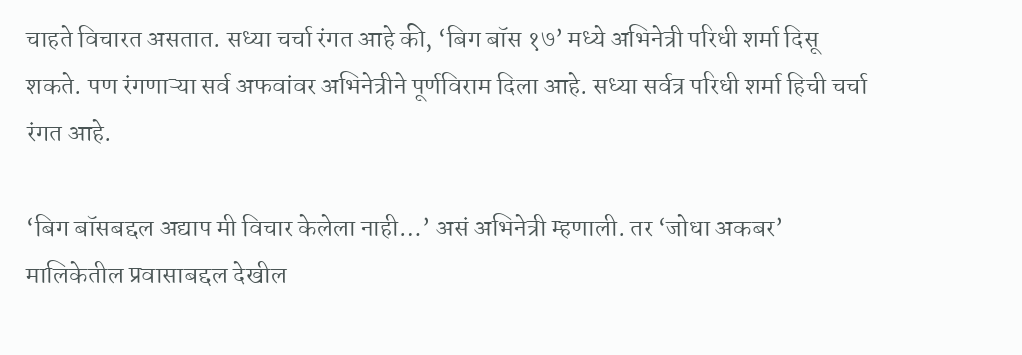चाहते विचारत असतात. सध्या चर्चा रंगत आहे की, ‘बिग बॉस १७’ मध्ये अभिनेत्री परिधी शर्मा दिसू शकते. पण रंगणाऱ्या सर्व अफवांवर अभिनेत्रीने पूर्णविराम दिला आहे. सध्या सर्वत्र परिधी शर्मा हिची चर्चा रंगत आहे.

‘बिग बॉसबद्दल अद्याप मी विचार केलेला नाही…’ असं अभिनेत्री म्हणाली. तर ‘जोधा अकबर’ मालिकेतील प्रवासाबद्दल देखील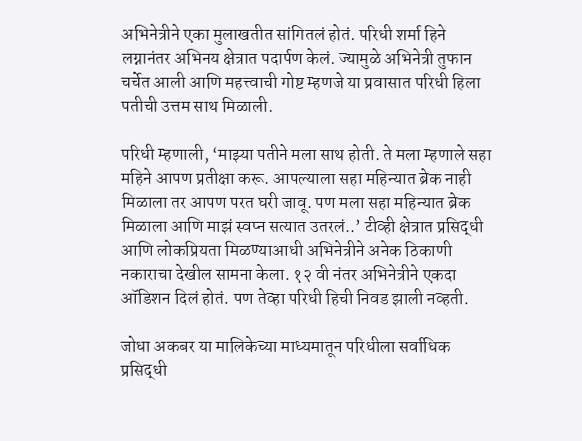अभिनेत्रीने एका मुलाखतीत सांगितलं होतं. परिधी शर्मा हिने लग्नानंतर अभिनय क्षेत्रात पदार्पण केलं. ज्यामुळे अभिनेत्री तुफान चर्चेत आली आणि महत्त्वाची गोष्ट म्हणजे या प्रवासात परिधी हिला पतीची उत्तम साथ मिळाली.

परिधी म्हणाली, ‘माझ्या पतीने मला साथ होती. ते मला म्हणाले सहा महिने आपण प्रतीक्षा करू. आपल्याला सहा महिन्यात ब्रेक नाही मिळाला तर आपण परत घरी जावू. पण मला सहा महिन्यात ब्रेक मिळाला आणि माझं स्वप्न सत्यात उतरलं..’ टीव्ही क्षेत्रात प्रसिद्धी आणि लोकप्रियता मिळण्याआधी अभिनेत्रीने अनेक ठिकाणी नकाराचा देखील सामना केला. १२ वी नंतर अभिनेत्रीने एकदा ऑडिशन दिलं होतं. पण तेव्हा परिधी हिची निवड झाली नव्हती.

जोधा अकबर या मालिकेच्या माध्यमातून परिधीला सर्वाधिक प्रसिद्धी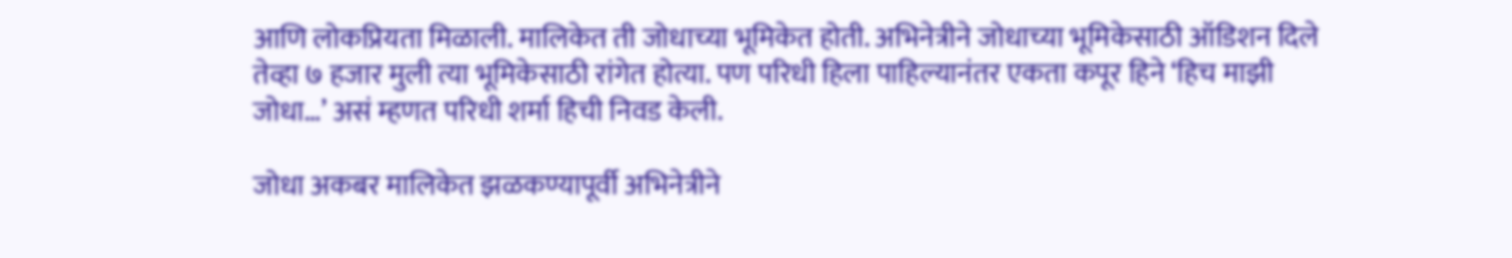आणि लोकप्रियता मिळाली. मालिकेत ती जोधाच्या भूमिकेत होती. अभिनेत्रीने जोधाच्या भूमिकेसाठी ऑडिशन दिले तेव्हा ७ हजार मुली त्या भूमिकेसाठी रांगेत होत्या. पण परिधी हिला पाहिल्यानंतर एकता कपूर हिने ‘हिच माझी जोधा…’ असं म्हणत परिधी शर्मा हिची निवड केली.

जोधा अकबर मालिकेत झळकण्यापूर्वी अभिनेत्रीने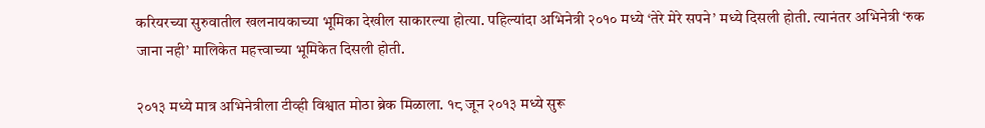करियरच्या सुरुवातील खलनायकाच्या भूमिका देखील साकारल्या होत्या. पहिल्यांदा अभिनेत्री २०१० मध्ये ‘तेरे मेरे सपने’ मध्ये दिसली होती. त्यानंतर अभिनेत्री ‘रुक जाना नही’ मालिकेत महत्त्वाच्या भूमिकेत दिसली होती.

२०१३ मध्ये मात्र अभिनेत्रीला टीव्ही विश्वात मोठा ब्रेक मिळाला. १८ जून २०१३ मध्ये सुरू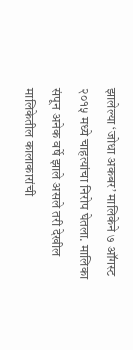झालेल्या ‘जोधा अकबर’ मालिकेने ७ ऑगस्ट २०१५ मध्ये चाहत्यांचा निरोप घेतला. मालिका संपून अनेक वर्षे झाले असले तरी देखील मालिकेतील कालाकारांची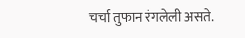चर्चा तुफान रंगलेली असते.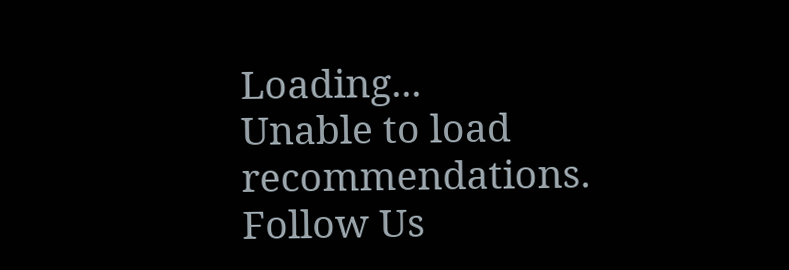Loading...
Unable to load recommendations.
Follow Us